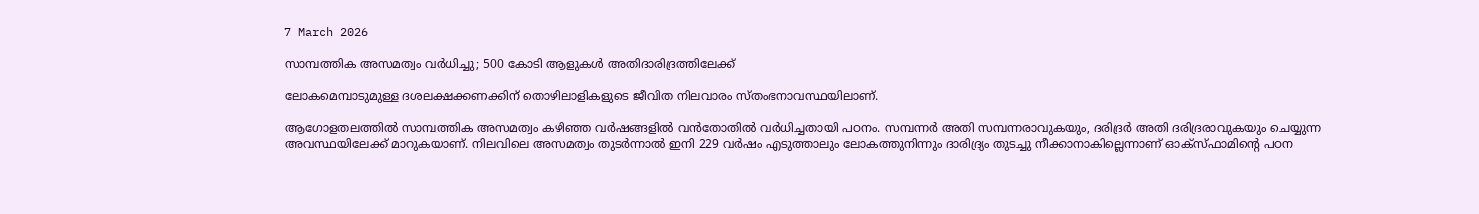7 March 2026

സാമ്പത്തിക അസമത്വം വർധിച്ചു; 500 കോടി ആളുകൾ അതിദാരിദ്രത്തിലേക്ക്

ലോകമെമ്പാടുമുള്ള ദശലക്ഷക്കണക്കിന് തൊഴിലാളികളുടെ ജീവിത നിലവാരം സ്തംഭനാവസ്ഥയിലാണ്.

ആഗോളതലത്തില്‍ സാമ്പത്തിക അസമത്വം കഴിഞ്ഞ വര്‍ഷങ്ങളില്‍ വന്‍തോതില്‍ വര്‍ധിച്ചതായി പഠനം. സമ്പന്നര്‍ അതി സമ്പന്നരാവുകയും, ദരിദ്രര്‍ അതി ദരിദ്രരാവുകയും ചെയ്യുന്ന അവസ്ഥയിലേക്ക് മാറുകയാണ്. നിലവിലെ അസമത്വം തുടര്‍ന്നാല്‍ ഇനി 229 വര്‍ഷം എടുത്താലും ലോകത്തുനിന്നും ദാരിദ്ര്യം തുടച്ചു നീക്കാനാകില്ലെന്നാണ് ഓക്സ്ഫാമിന്റെ പഠന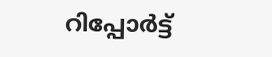റിപ്പോര്‍ട്ട്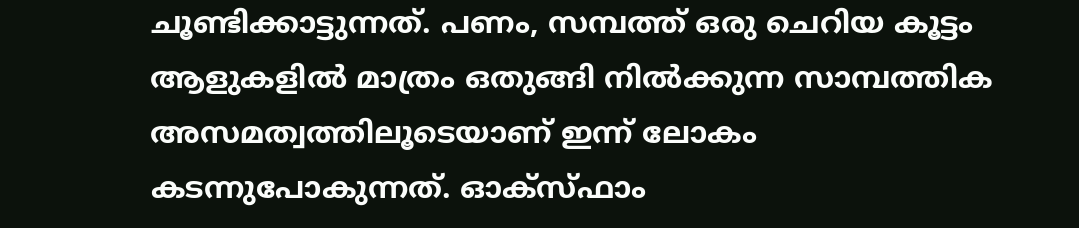ചൂണ്ടിക്കാട്ടുന്നത്. പണം, സമ്പത്ത് ഒരു ചെറിയ കൂട്ടം ആളുകളില്‍ മാത്രം ഒതുങ്ങി നില്‍ക്കുന്ന സാമ്പത്തിക അസമത്വത്തിലൂടെയാണ് ഇന്ന് ലോകം കടന്നുപോകുന്നത്. ഓക്‌സ്ഫാം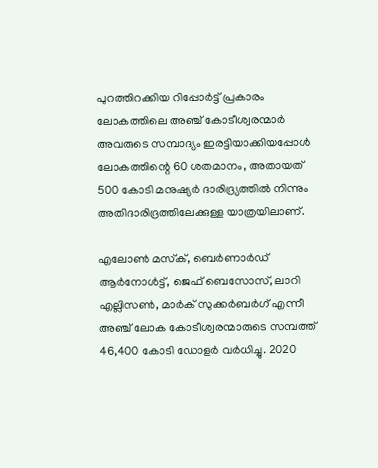പുറത്തിറക്കിയ റിപ്പോര്‍ട്ട് പ്രകാരം ലോകത്തിലെ അഞ്ച് കോടീശ്വരന്മാര്‍ അവരുടെ സമ്പാദ്യം ഇരട്ടിയാക്കിയപ്പോള്‍ ലോകത്തിന്റെ 60 ശതമാനം, അതായത് 500 കോടി മനുഷ്യര്‍ ദാരിദ്ര്യത്തില്‍ നിന്നും അതിദാരിദ്രത്തിലേക്കുള്ള യാത്രയിലാണ്.

എലോണ്‍ മസ്‌ക്, ബെര്‍ണാര്‍ഡ് ആര്‍നോള്‍ട്ട്, ജെഫ് ബെസോസ്, ലാറി എല്ലിസണ്‍, മാര്‍ക് സുക്കര്‍ബര്‍ഗ് എന്നീ അഞ്ച് ലോക കോടീശ്വരന്മാരുടെ സമ്പത്ത് 46,400 കോടി ഡോളര്‍ വര്‍ധിച്ചു. 2020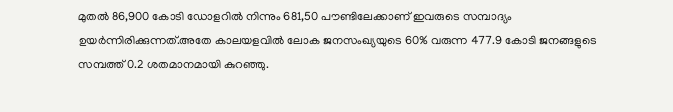മുതല്‍ 86,900 കോടി ഡോളറില്‍ നിന്നും 681,50 പൗണ്ടിലേക്കാണ് ഇവരുടെ സമ്പാദ്യം ഉയര്‍ന്നിരിക്കുന്നത്.അതേ കാലയളവില്‍ ലോക ജനസംഖ്യയുടെ 60% വരുന്ന 477.9 കോടി ജനങ്ങളുടെ സമ്പത്ത് 0.2 ശതമാനമായി കുറഞ്ഞു.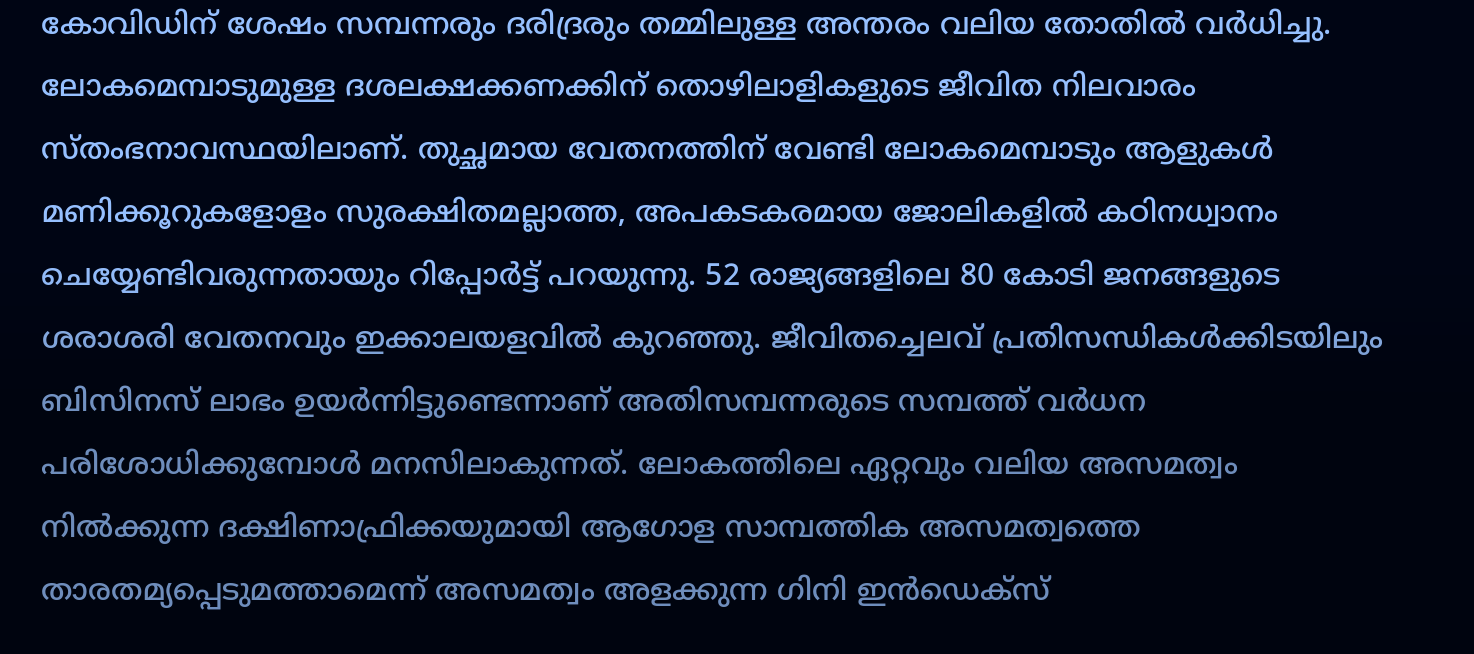കോവിഡിന് ശേഷം സമ്പന്നരും ദരിദ്രരും തമ്മിലുള്ള അന്തരം വലിയ തോതില്‍ വര്‍ധിച്ചു. ലോകമെമ്പാടുമുള്ള ദശലക്ഷക്കണക്കിന് തൊഴിലാളികളുടെ ജീവിത നിലവാരം സ്തംഭനാവസ്ഥയിലാണ്. തുച്ഛമായ വേതനത്തിന് വേണ്ടി ലോകമെമ്പാടും ആളുകള്‍ മണിക്കൂറുകളോളം സുരക്ഷിതമല്ലാത്ത, അപകടകരമായ ജോലികളില്‍ കഠിനധ്വാനം ചെയ്യേണ്ടിവരുന്നതായും റിപ്പോര്‍ട്ട് പറയുന്നു. 52 രാജ്യങ്ങളിലെ 80 കോടി ജനങ്ങളുടെ ശരാശരി വേതനവും ഇക്കാലയളവില്‍ കുറഞ്ഞു. ജീവിതച്ചെലവ് പ്രതിസന്ധികള്‍ക്കിടയിലും ബിസിനസ് ലാഭം ഉയര്‍ന്നിട്ടുണ്ടെന്നാണ് അതിസമ്പന്നരുടെ സമ്പത്ത് വര്‍ധന പരിശോധിക്കുമ്പോള്‍ മനസിലാകുന്നത്. ലോകത്തിലെ ഏറ്റവും വലിയ അസമത്വം നില്‍ക്കുന്ന ദക്ഷിണാഫ്രിക്കയുമായി ആഗോള സാമ്പത്തിക അസമത്വത്തെ താരതമ്യപ്പെടുമത്താമെന്ന് അസമത്വം അളക്കുന്ന ഗിനി ഇന്‍ഡെക്‌സ്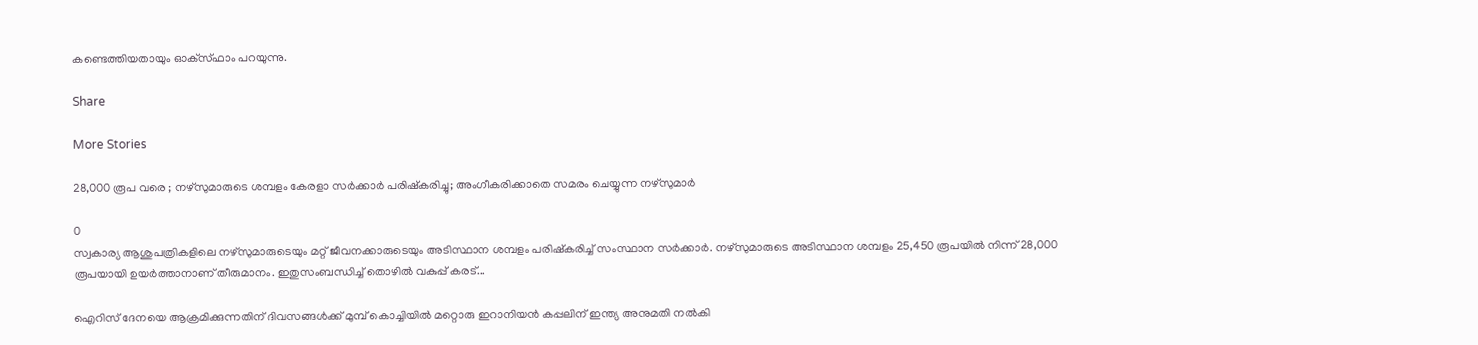കണ്ടെത്തിയതായും ഓക്‌സ്ഫാം പറയുന്നു.

Share

More Stories

28,000 രൂപ വരെ ; നഴ്സുമാരുടെ ശമ്പളം കേരളാ സർക്കാർ പരിഷ്കരിച്ചു; അംഗീകരിക്കാതെ സമരം ചെയ്യുന്ന നഴ്സുമാർ

0
സ്വകാര്യ ആശുപത്രികളിലെ നഴ്‌സുമാരുടെയും മറ്റ് ജീവനക്കാരുടെയും അടിസ്ഥാന ശമ്പളം പരിഷ്‌കരിച്ച് സംസ്ഥാന സർക്കാർ. നഴ്‌സുമാരുടെ അടിസ്ഥാന ശമ്പളം 25,450 രൂപയിൽ നിന്ന് 28,000 രൂപയായി ഉയർത്താനാണ് തീരുമാനം. ഇതുസംബന്ധിച്ച് തൊഴിൽ വകുപ്പ് കരട്...

ഐറിസ് ദേനയെ ആക്രമിക്കുന്നതിന് ദിവസങ്ങൾക്ക് മുമ്പ് കൊച്ചിയിൽ മറ്റൊരു ഇറാനിയൻ കപ്പലിന് ഇന്ത്യ അനുമതി നൽകി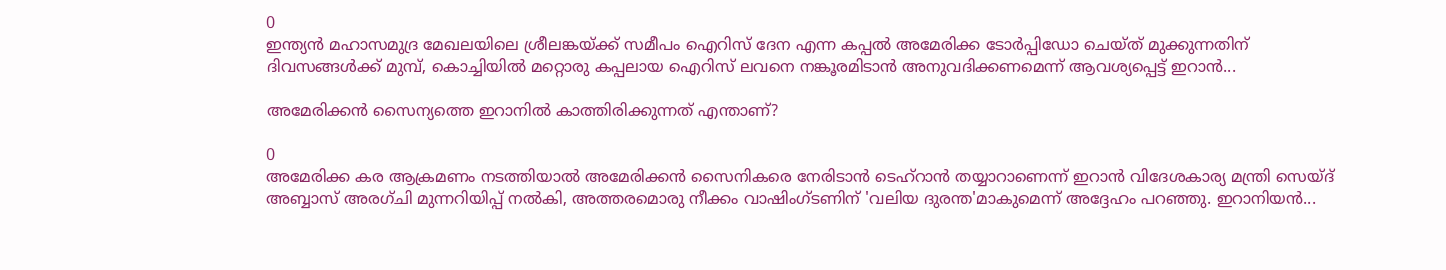0
ഇന്ത്യൻ മഹാസമുദ്ര മേഖലയിലെ ശ്രീലങ്കയ്ക്ക് സമീപം ഐറിസ് ദേന എന്ന കപ്പൽ അമേരിക്ക ടോർപ്പിഡോ ചെയ്ത് മുക്കുന്നതിന് ദിവസങ്ങൾക്ക് മുമ്പ്, കൊച്ചിയിൽ മറ്റൊരു കപ്പലായ ഐറിസ് ലവനെ നങ്കൂരമിടാൻ അനുവദിക്കണമെന്ന് ആവശ്യപ്പെട്ട് ഇറാൻ...

അമേരിക്കൻ സൈന്യത്തെ ഇറാനിൽ കാത്തിരിക്കുന്നത് എന്താണ്‌?

0
അമേരിക്ക കര ആക്രമണം നടത്തിയാൽ അമേരിക്കൻ സൈനികരെ നേരിടാൻ ടെഹ്‌റാൻ തയ്യാറാണെന്ന് ഇറാൻ വിദേശകാര്യ മന്ത്രി സെയ്‌ദ് അബ്ബാസ് അരഗ്ചി മുന്നറിയിപ്പ് നൽകി, അത്തരമൊരു നീക്കം വാഷിംഗ്ടണിന് 'വലിയ ദുരന്ത'മാകുമെന്ന് അദ്ദേഹം പറഞ്ഞു. ഇറാനിയൻ...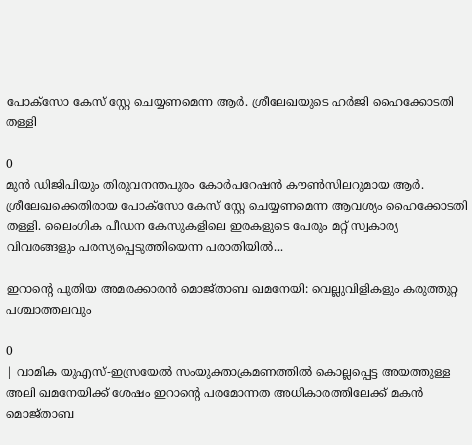പോക്സോ കേസ് സ്റ്റേ ചെയ്യണമെന്ന ആർ. ശ്രീലേഖയുടെ ഹർജി ഹൈക്കോടതി തള്ളി

0
മുൻ ഡിജിപിയും തിരുവനന്തപുരം കോർപറേഷൻ കൗൺസിലറുമായ ആർ. ശ്രീലേഖക്കെതിരായ പോക്സോ കേസ് സ്റ്റേ ചെയ്യണമെന്ന ആവശ്യം ഹൈക്കോടതി തള്ളി. ലൈംഗിക പീഡന കേസുകളിലെ ഇരകളുടെ പേരും മറ്റ് സ്വകാര്യ വിവരങ്ങളും പരസ്യപ്പെടുത്തിയെന്ന പരാതിയിൽ...

ഇറാന്റെ പുതിയ അമരക്കാരൻ മൊജ്താബ ഖമനേയി: വെല്ലുവിളികളും കരുത്തുറ്റ പശ്ചാത്തലവും

0
| വാമിക യുഎസ്-ഇസ്രയേൽ സംയുക്താക്രമണത്തിൽ കൊല്ലപ്പെട്ട അയത്തുള്ള അലി ഖമനേയിക്ക് ശേഷം ഇറാന്റെ പരമോന്നത അധികാരത്തിലേക്ക് മകൻ മൊജ്താബ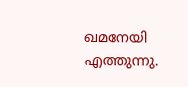ഖമനേയി എത്തുന്നു.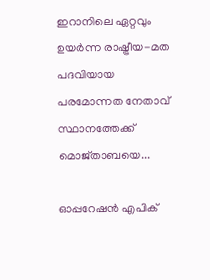ഇറാനിലെ ഏറ്റവും ഉയർന്ന രാഷ്ട്രീയ-മത പദവിയായ പരമോന്നത നേതാവ് സ്ഥാനത്തേക്ക് മൊജ്താബയെ...

ഓപ്പറേഷൻ എപിക്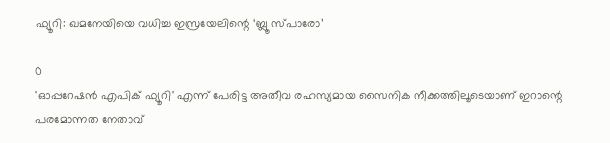ഫ്യൂറി: ഖമനേയിയെ വധിച്ച ഇസ്രയേലിന്റെ ‘ബ്ലൂ സ്പാരോ’

0
'ഓപ്പറേഷൻ എപിക് ഫ്യൂറി' എന്ന് പേരിട്ട അതീവ രഹസ്യമായ സൈനിക നീക്കത്തിലൂടെയാണ് ഇറാന്റെ പരമോന്നത നേതാവ്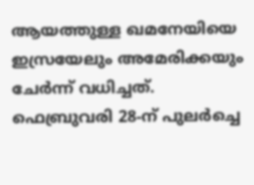ആയത്തുള്ള ഖമനേയിയെ ഇസ്രയേലും അമേരിക്കയും ചേർന്ന് വധിച്ചത്. ഫെബ്രുവരി 28-ന് പുലർച്ചെ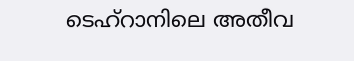ടെഹ്റാനിലെ അതീവ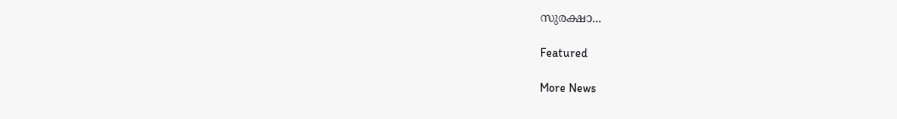സുരക്ഷാ...

Featured

More News